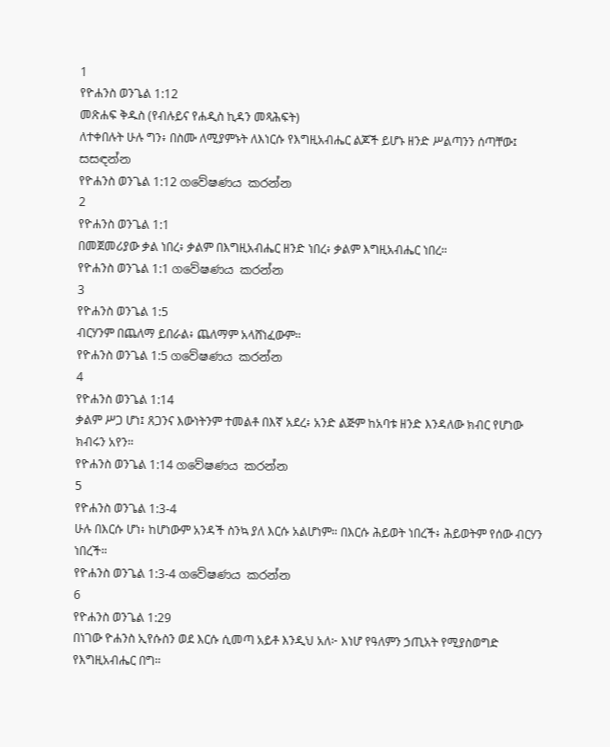1
የዮሐንስ ወንጌል 1:12
መጽሐፍ ቅዱስ (የብሉይና የሐዲስ ኪዳን መጻሕፍት)
ለተቀበሉት ሁሉ ግን፥ በስሙ ለሚያምኑት ለእነርሱ የእግዚአብሔር ልጆች ይሆኑ ዘንድ ሥልጣንን ሰጣቸው፤
සසඳන්න
የዮሐንስ ወንጌል 1:12 ගවේෂණය කරන්න
2
የዮሐንስ ወንጌል 1:1
በመጀመሪያው ቃል ነበረ፥ ቃልም በእግዚአብሔር ዘንድ ነበረ፥ ቃልም እግዚአብሔር ነበረ።
የዮሐንስ ወንጌል 1:1 ගවේෂණය කරන්න
3
የዮሐንስ ወንጌል 1:5
ብርሃንም በጨለማ ይበራል፥ ጨለማም አላሸነፈውም።
የዮሐንስ ወንጌል 1:5 ගවේෂණය කරන්න
4
የዮሐንስ ወንጌል 1:14
ቃልም ሥጋ ሆነ፤ ጸጋንና እውነትንም ተመልቶ በእኛ አደረ፥ አንድ ልጅም ከአባቱ ዘንድ እንዳለው ክብር የሆነው ክብሩን አየን።
የዮሐንስ ወንጌል 1:14 ගවේෂණය කරන්න
5
የዮሐንስ ወንጌል 1:3-4
ሁሉ በእርሱ ሆነ፥ ከሆነውም አንዳች ስንኳ ያለ እርሱ አልሆነም። በእርሱ ሕይወት ነበረች፥ ሕይወትም የሰው ብርሃን ነበረች።
የዮሐንስ ወንጌል 1:3-4 ගවේෂණය කරන්න
6
የዮሐንስ ወንጌል 1:29
በነገው ዮሐንስ ኢየሱስን ወደ እርሱ ሲመጣ አይቶ እንዲህ አለ፦ እነሆ የዓለምን ኃጢአት የሚያስወግድ የእግዚአብሔር በግ።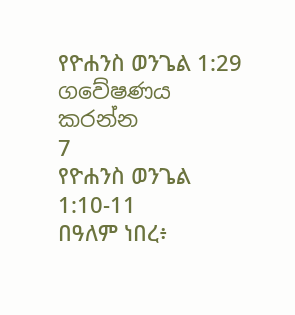የዮሐንስ ወንጌል 1:29 ගවේෂණය කරන්න
7
የዮሐንስ ወንጌል 1:10-11
በዓለም ነበረ፥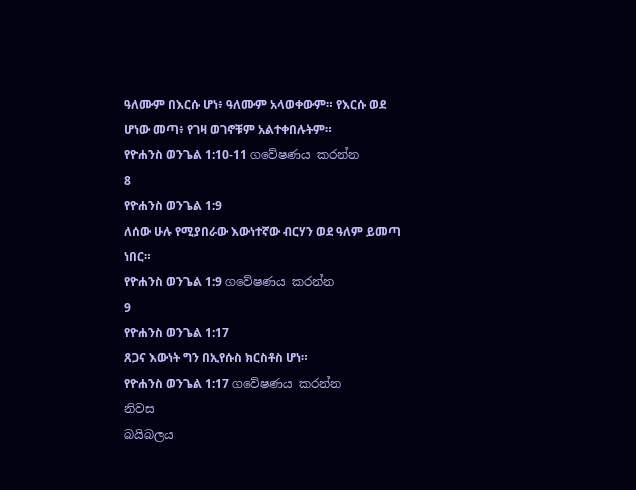ዓለሙም በእርሱ ሆነ፥ ዓለሙም አላወቀውም። የእርሱ ወደ ሆነው መጣ፥ የገዛ ወገኖቹም አልተቀበሉትም።
የዮሐንስ ወንጌል 1:10-11 ගවේෂණය කරන්න
8
የዮሐንስ ወንጌል 1:9
ለሰው ሁሉ የሚያበራው እውነተኛው ብርሃን ወደ ዓለም ይመጣ ነበር።
የዮሐንስ ወንጌል 1:9 ගවේෂණය කරන්න
9
የዮሐንስ ወንጌል 1:17
ጸጋና እውነት ግን በኢየሱስ ክርስቶስ ሆነ።
የዮሐንስ ወንጌል 1:17 ගවේෂණය කරන්න
නිවස
බයිබලය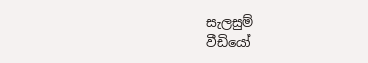සැලසුම්
වීඩියෝ